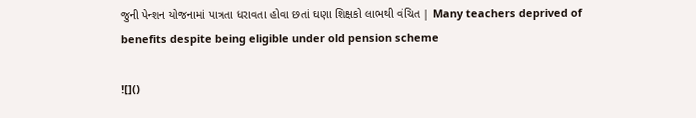જુની પેન્શન યોજનામાં પાત્રતા ધરાવતા હોવા છતાં ઘણા શિક્ષકો લાભથી વંચિત | Many teachers deprived of benefits despite being eligible under old pension scheme

![]()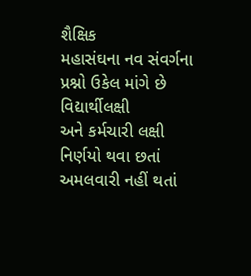શૈક્ષિક
મહાસંઘના નવ સંવર્ગના પ્રશ્નો ઉકેલ માંગે છે
વિદ્યાર્થીલક્ષી
અને કર્મચારી લક્ષી નિર્ણયો થવા છતાં અમલવારી નહીં થતાં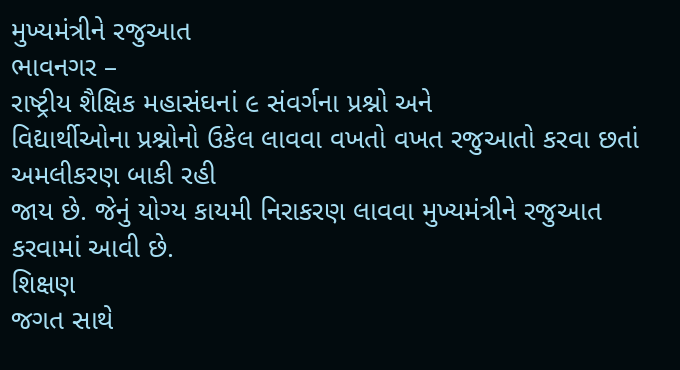મુખ્યમંત્રીને રજુઆત
ભાવનગર –
રાષ્ટ્રીય શૈક્ષિક મહાસંઘનાં ૯ સંવર્ગના પ્રશ્નો અને
વિદ્યાર્થીઓના પ્રશ્નોનો ઉકેલ લાવવા વખતો વખત રજુઆતો કરવા છતાં અમલીકરણ બાકી રહી
જાય છે. જેનું યોગ્ય કાયમી નિરાકરણ લાવવા મુખ્યમંત્રીને રજુઆત કરવામાં આવી છે.
શિક્ષણ
જગત સાથે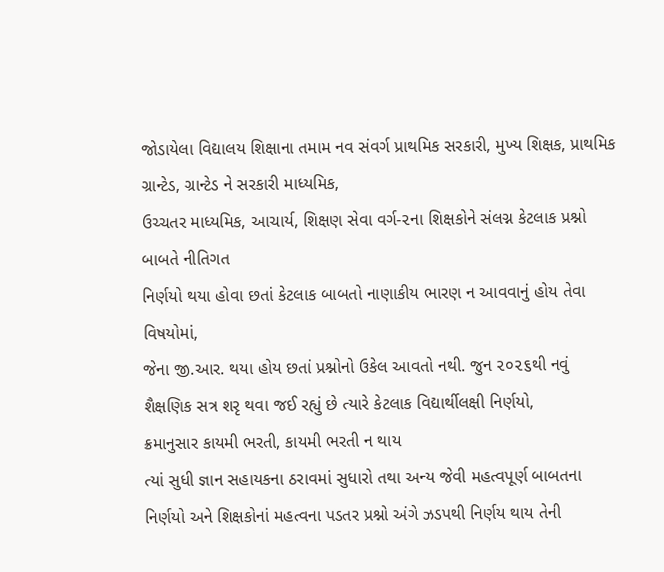જોડાયેલા વિદ્યાલય શિક્ષાના તમામ નવ સંવર્ગ પ્રાથમિક સરકારી, મુખ્ય શિક્ષક, પ્રાથમિક ગ્રાન્ટેડ, ગ્રાન્ટેડ ને સરકારી માધ્યમિક,
ઉચ્ચતર માધ્યમિક, આચાર્ય, શિક્ષણ સેવા વર્ગ-૨ના શિક્ષકોને સંલગ્ન કેટલાક પ્રશ્નો બાબતે નીતિગત
નિર્ણયો થયા હોવા છતાં કેટલાક બાબતો નાણાકીય ભારણ ન આવવાનું હોય તેવા વિષયોમાં,
જેના જી.આર. થયા હોય છતાં પ્રશ્નોનો ઉકેલ આવતો નથી. જુન ૨૦૨૬થી નવું
શૈક્ષણિક સત્ર શરૃ થવા જઈ રહ્યું છે ત્યારે કેટલાક વિદ્યાર્થીલક્ષી નિર્ણયો,
ક્રમાનુસાર કાયમી ભરતી, કાયમી ભરતી ન થાય
ત્યાં સુધી જ્ઞાન સહાયકના ઠરાવમાં સુધારો તથા અન્ય જેવી મહત્વપૂર્ણ બાબતના
નિર્ણયો અને શિક્ષકોનાં મહત્વના પડતર પ્રશ્નો અંગે ઝડપથી નિર્ણય થાય તેની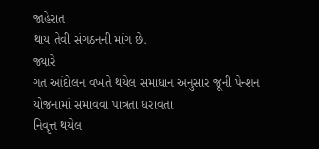જાહેરાત
થાય તેવી સંગઠનની માંગ છે.
જ્યારે
ગત આંદોલન વખતે થયેલ સમાધાન અનુસાર જૂની પેન્શન યોજનામાં સમાવવા પાત્રતા ધરાવતા
નિવૃત્ત થયેલ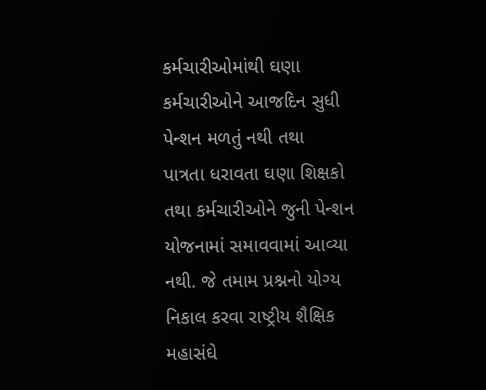કર્મચારીઓમાંથી ઘણા કર્મચારીઓને આજદિન સુધી પેન્શન મળતું નથી તથા
પાત્રતા ધરાવતા ઘણા શિક્ષકો તથા કર્મચારીઓને જુની પેન્શન યોજનામાં સમાવવામાં આવ્યા
નથી. જે તમામ પ્રશ્નનો યોગ્ય નિકાલ કરવા રાષ્ટ્રીય શૈક્ષિક મહાસંઘે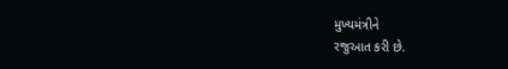મુખ્યમંત્રીને
રજુઆત કરી છે.